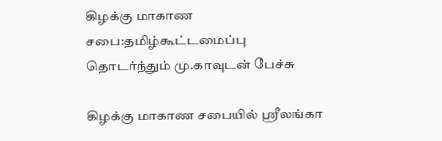கிழக்கு மாகாண சபை:தமிழ்கூட்டமைப்பு தொடர்ந்தும் மு.காவுடன் பேச்சு

கிழக்கு மாகாண சபையில் ஸ்ரீலங்கா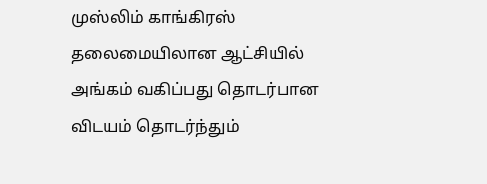முஸ்லிம் காங்கிரஸ் தலைமையிலான ஆட்சியில் அங்கம் வகிப்பது தொடர்பான விடயம் தொடர்ந்தும்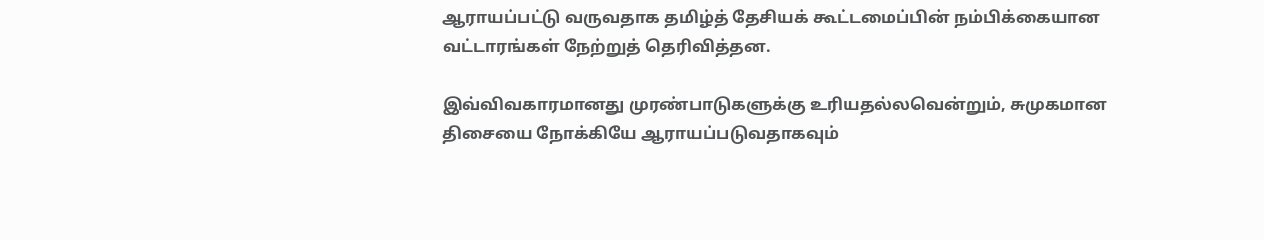ஆராயப்பட்டு வருவதாக தமிழ்த் தேசியக் கூட்டமைப்பின் நம்பிக்கையான வட்டாரங்கள் நேற்றுத் தெரிவித்தன.

இவ்விவகாரமானது முரண்பாடுகளுக்கு உரியதல்லவென்றும், சுமுகமான திசையை நோக்கியே ஆராயப்படுவதாகவும்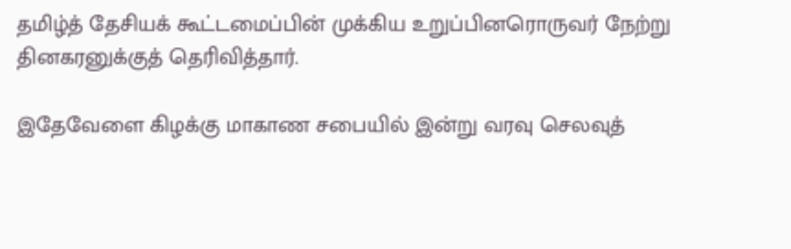தமிழ்த் தேசியக் கூட்டமைப்பின் முக்கிய உறுப்பினரொருவர் நேற்று தினகரனுக்குத் தெரிவித்தார்.

இதேவேளை கிழக்கு மாகாண சபையில் இன்று வரவு செலவுத்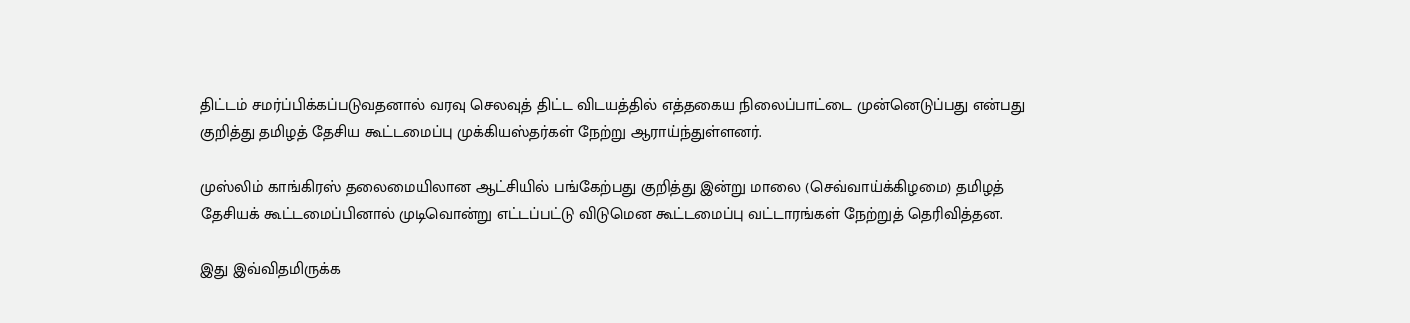திட்டம் சமர்ப்பிக்கப்படுவதனால் வரவு செலவுத் திட்ட விடயத்தில் எத்தகைய நிலைப்பாட்டை முன்னெடுப்பது என்பது குறித்து தமிழத் தேசிய கூட்டமைப்பு முக்கியஸ்தர்கள் நேற்று ஆராய்ந்துள்ளனர்.

முஸ்லிம் காங்கிரஸ் தலைமையிலான ஆட்சியில் பங்கேற்பது குறித்து இன்று மாலை (செவ்வாய்க்கிழமை) தமிழத் தேசியக் கூட்டமைப்பினால் முடிவொன்று எட்டப்பட்டு விடுமென கூட்டமைப்பு வட்டாரங்கள் நேற்றுத் தெரிவித்தன.

இது இவ்விதமிருக்க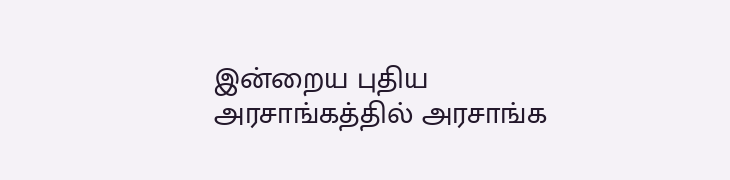இன்றைய புதிய அரசாங்கத்தில் அரசாங்க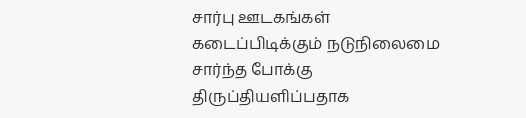சார்பு ஊடகங்கள் கடைப்பிடிக்கும் நடுநிலைமை சார்ந்த போக்கு திருப்தியளிப்பதாக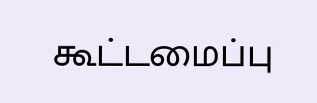கூட்டமைப்பு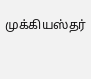முக்கியஸ்தர்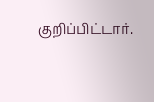குறிப்பிட்டார்.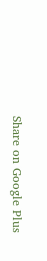Share on Google Plus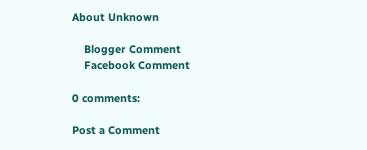About Unknown

    Blogger Comment
    Facebook Comment

0 comments:

Post a Comment